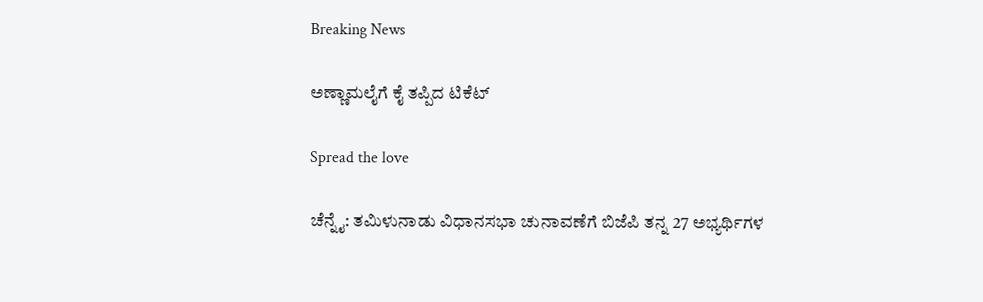Breaking News

ಅಣ್ಣಾಮಲೈಗೆ ಕೈ ತಪ್ಪಿದ ಟಿಕೆಟ್

Spread the love

ಚೆನ್ನೈ: ತಮಿಳುನಾಡು ವಿಧಾನಸಭಾ ಚುನಾವಣೆಗೆ ಬಿಜೆಪಿ ತನ್ನ 27 ಅಭ್ಯರ್ಥಿಗಳ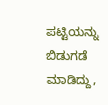ಪಟ್ಟಿಯನ್ನು ಬಿಡುಗಡೆ ಮಾಡಿದ್ದು,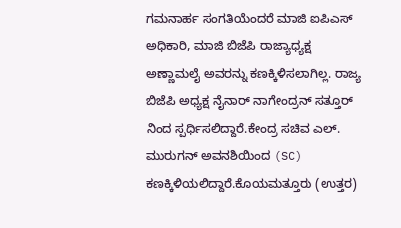ಗಮನಾರ್ಹ ಸಂಗತಿಯೆಂದರೆ ಮಾಜಿ ಐಪಿಎಸ್ ಅಧಿಕಾರಿ, ಮಾಜಿ ಬಿಜೆಪಿ ರಾಜ್ಯಾಧ್ಯಕ್ಷ ಅಣ್ಣಾಮಲೈ ಅವರನ್ನು ಕಣಕ್ಕಿಳಿಸಲಾಗಿಲ್ಲ. ರಾಜ್ಯ ಬಿಜೆಪಿ ಅಧ್ಯಕ್ಷ ನೈನಾರ್ ನಾಗೇಂದ್ರನ್ ಸತ್ತೂರ್ ನಿಂದ ಸ್ಪರ್ಧಿಸಲಿದ್ದಾರೆ.ಕೇಂದ್ರ ಸಚಿವ ಎಲ್. ಮುರುಗನ್ ಅವನಶಿಯಿಂದ (SC) ಕಣಕ್ಕಿಳಿಯಲಿದ್ದಾರೆ.ಕೊಯಮತ್ತೂರು (ಉತ್ತರ)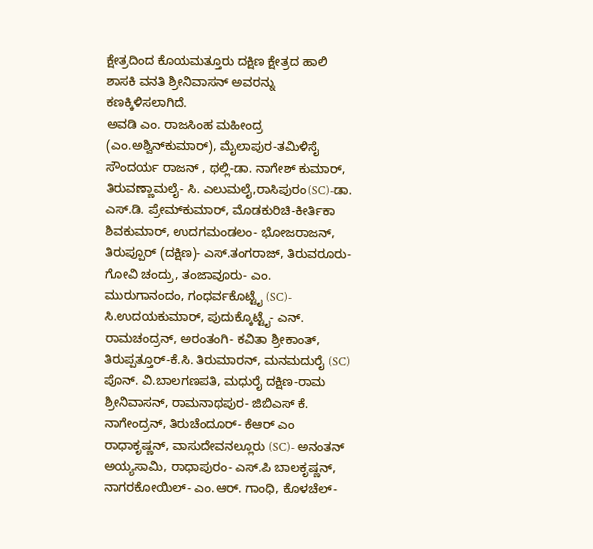ಕ್ಷೇತ್ರದಿಂದ ಕೊಯಮತ್ತೂರು ದಕ್ಷಿಣ ಕ್ಷೇತ್ರದ ಹಾಲಿ ಶಾಸಕಿ ವನತಿ ಶ್ರೀನಿವಾಸನ್ ಅವರನ್ನು ಕಣಕ್ಕಿಳಿಸಲಾಗಿದೆ.
ಅವಡಿ ಎಂ. ರಾಜಸಿಂಹ ಮಹೀಂದ್ರ (ಎಂ.ಅಶ್ವಿನ್‌ಕುಮಾರ್), ಮೈಲಾಪುರ-ತಮಿಳಿಸೈ ಸೌಂದರ್ಯ ರಾಜನ್ , ಥಲ್ಲಿ-ಡಾ. ನಾಗೇಶ್ ಕುಮಾರ್, ತಿರುವಣ್ಣಾಮಲೈ- ಸಿ. ಎಲುಮಲೈ,ರಾಸಿಪುರಂ(SC)-ಡಾ. ಎಸ್.ಡಿ. ಪ್ರೇಮ್‌ಕುಮಾರ್, ಮೊಡಕುರಿಚಿ-ಕೀರ್ತಿಕಾ ಶಿವಕುಮಾರ್, ಉದಗಮಂಡಲಂ- ಭೋಜರಾಜನ್, ತಿರುಪ್ಪೂರ್ (ದಕ್ಷಿಣ)- ಎಸ್.ತಂಗರಾಜ್, ತಿರುವರೂರು- ಗೋವಿ ಚಂದ್ರು, ತಂಜಾವೂರು- ಎಂ. ಮುರುಗಾನಂದಂ, ಗಂಧರ್ವಕೊಟ್ಟೈ (SC)- ಸಿ.ಉದಯಕುಮಾರ್, ಪುದುಕ್ಕೊಟ್ಟೈ- ಎನ್. ರಾಮಚಂದ್ರನ್, ಅರಂತಂಗಿ- ಕವಿತಾ ಶ್ರೀಕಾಂತ್, ತಿರುಪ್ಪತ್ತೂರ್-ಕೆ.ಸಿ. ತಿರುಮಾರನ್, ಮನಮದುರೈ (SC) ಪೊನ್. ವಿ.ಬಾಲಗಣಪತಿ, ಮಧುರೈ ದಕ್ಷಿಣ-ರಾಮ ಶ್ರೀನಿವಾಸನ್, ರಾಮನಾಥಪುರ- ಜಿಬಿಎಸ್ ಕೆ. ನಾಗೇಂದ್ರನ್, ತಿರುಚೆಂದೂರ್- ಕೆಆರ್ ಎಂ ರಾಧಾಕೃಷ್ಣನ್, ವಾಸುದೇವನಲ್ಲೂರು (SC)- ಅನಂತನ್ ಅಯ್ಯಸಾಮಿ, ರಾಧಾಪುರಂ- ಎಸ್.ಪಿ ಬಾಲಕೃಷ್ಣನ್, ನಾಗರಕೋಯಿಲ್- ಎಂ.ಆರ್. ಗಾಂಧಿ, ಕೊಳಚೆಲ್-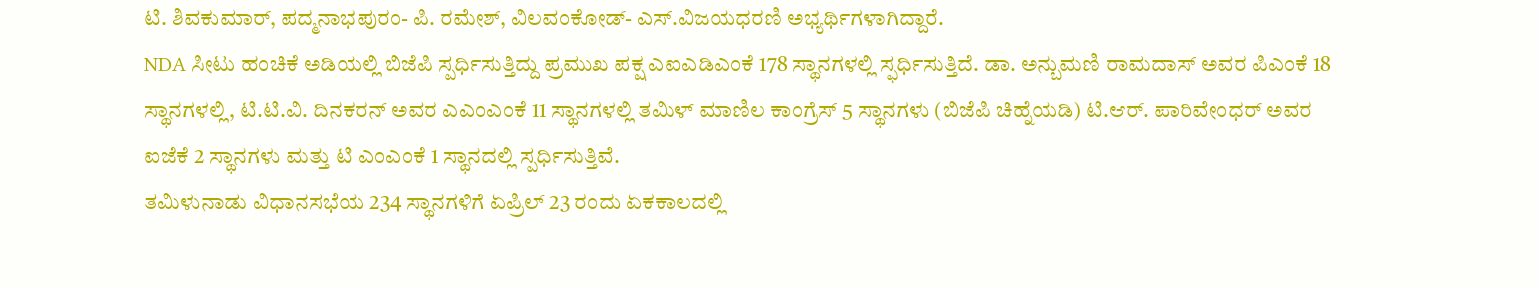ಟಿ. ಶಿವಕುಮಾರ್, ಪದ್ಮನಾಭಪುರಂ- ಪಿ. ರಮೇಶ್, ವಿಲವಂಕೋಡ್- ಎಸ್.ವಿಜಯಧರಣಿ ಅಭ್ಯರ್ಥಿಗಳಾಗಿದ್ದಾರೆ.
NDA ಸೀಟು ಹಂಚಿಕೆ ಅಡಿಯಲ್ಲಿ ಬಿಜೆಪಿ ಸ್ಪರ್ಧಿಸುತ್ತಿದ್ದು ಪ್ರಮುಖ ಪಕ್ಷ ಎಐಎಡಿಎಂಕೆ 178 ಸ್ಥಾನಗಳಲ್ಲಿ ಸ್ಫರ್ಧಿಸುತ್ತಿದೆ. ಡಾ. ಅನ್ಬುಮಣಿ ರಾಮದಾಸ್ ಅವರ ಪಿಎಂಕೆ 18 ಸ್ಥಾನಗಳಲ್ಲಿ, ಟಿ.ಟಿ.ವಿ. ದಿನಕರನ್ ಅವರ ಎಎಂಎಂಕೆ 11 ಸ್ಥಾನಗಳಲ್ಲಿ ತಮಿಳ್ ಮಾಣಿಲ ಕಾಂಗ್ರೆಸ್ 5 ಸ್ಥಾನಗಳು (ಬಿಜೆಪಿ ಚಿಹ್ನೆಯಡಿ) ಟಿ.ಆರ್. ಪಾರಿವೇಂಧರ್ ಅವರ ಐಜೆಕೆ 2 ಸ್ಥಾನಗಳು ಮತ್ತು ಟಿ ಎಂಎಂಕೆ 1 ಸ್ಥಾನದಲ್ಲಿ ಸ್ಪರ್ಧಿಸುತ್ತಿವೆ.
ತಮಿಳುನಾಡು ವಿಧಾನಸಭೆಯ 234 ಸ್ಥಾನಗಳಿಗೆ ಏಪ್ರಿಲ್ 23 ರಂದು ಏಕಕಾಲದಲ್ಲಿ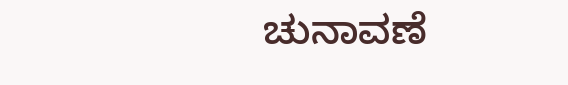ಚುನಾವಣೆ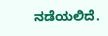ನಡೆಯಲಿದೆ.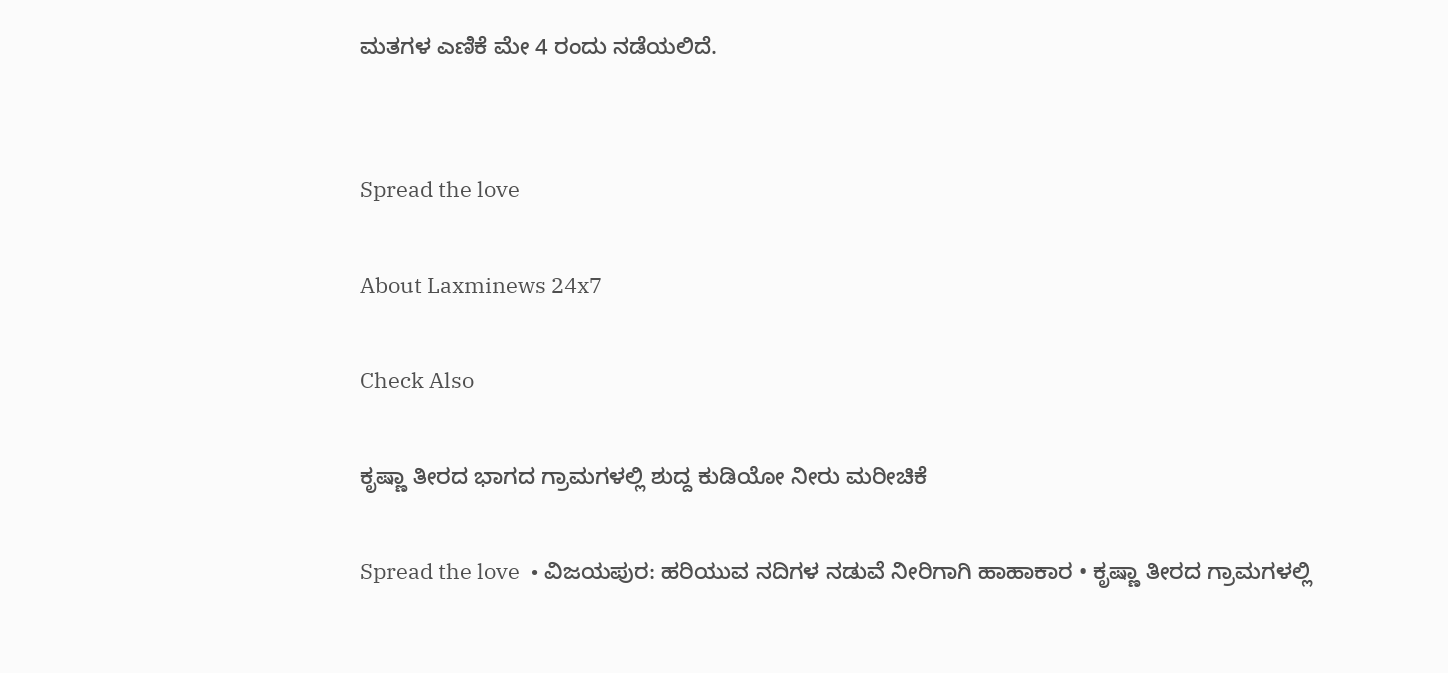ಮತಗಳ ಎಣಿಕೆ ಮೇ 4 ರಂದು ನಡೆಯಲಿದೆ.


Spread the love

About Laxminews 24x7

Check Also

ಕೃಷ್ಣಾ ತೀರದ ಭಾಗದ ಗ್ರಾಮಗಳಲ್ಲಿ ಶುದ್ದ ಕುಡಿಯೋ ನೀರು ಮರೀಚಿಕೆ

Spread the love  • ವಿಜಯಪುರ: ಹರಿಯುವ ನದಿಗಳ ನಡುವೆ ನೀರಿಗಾಗಿ ಹಾಹಾಕಾರ • ಕೃಷ್ಣಾ ತೀರದ ಗ್ರಾಮಗಳಲ್ಲಿ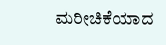ಮರೀಚಿಕೆಯಾದ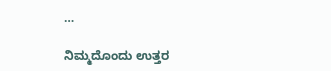…

ನಿಮ್ಮದೊಂದು ಉತ್ತರ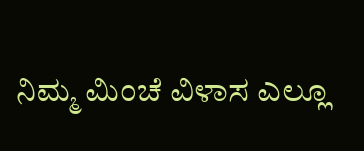ನಿಮ್ಮ ಮಿಂಚೆ ವಿಳಾಸ ಎಲ್ಲೂ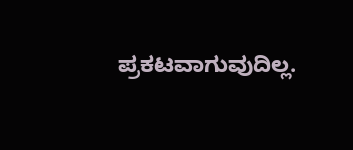ಪ್ರಕಟವಾಗುವುದಿಲ್ಲ.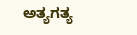ಅತ್ಯಗತ್ಯ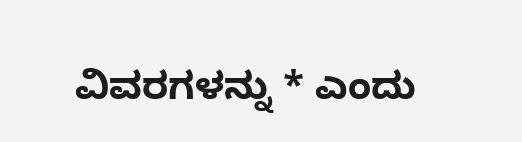ವಿವರಗಳನ್ನು * ಎಂದು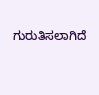ಗುರುತಿಸಲಾಗಿದೆ